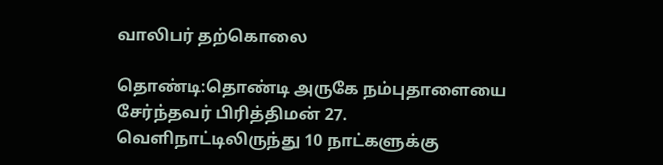வாலிபர் தற்கொலை

தொண்டி:தொண்டி அருகே நம்புதாளையை சேர்ந்தவர் பிரித்திமன் 27. வெளிநாட்டிலிருந்து 10 நாட்களுக்கு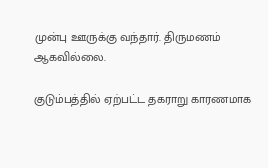முன்பு ஊருக்கு வந்தார். திருமணம் ஆகவில்லை.

குடும்பத்தில் ஏற்பட்ட தகராறு காரணமாக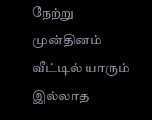நேற்று முன்தினம் வீட்டில் யாரும் இல்லாத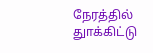நேரத்தில் துாக்கிட்டு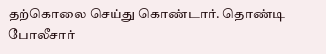தற்கொலை செய்து கொண்டார். தொண்டி போலீசார்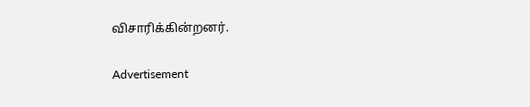விசாரிக்கின்றனர்.

Advertisement